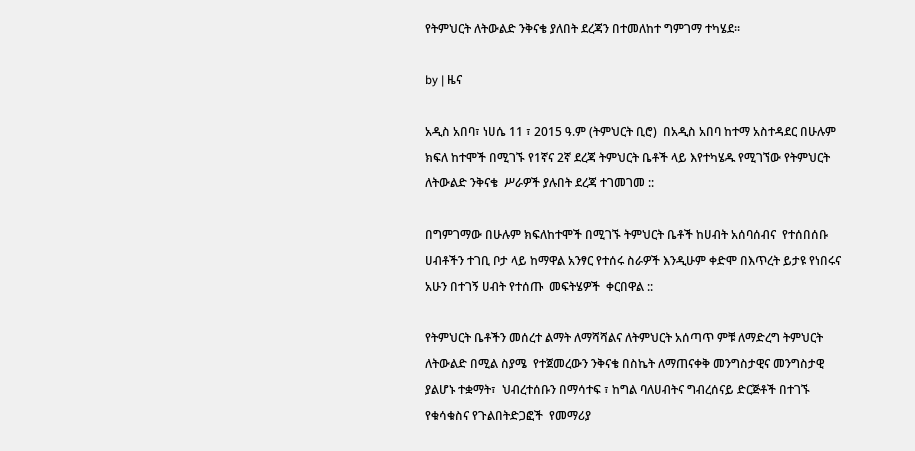የትምህርት ለትውልድ ንቅናቄ ያለበት ደረጃን በተመለከተ ግምገማ ተካሄደ፡፡

by | ዜና

አዲስ አበባ፣ ነሀሴ 11 ፣ 2015 ዓ.ም (ትምህርት ቢሮ)  በአዲስ አበባ ከተማ አስተዳደር በሁሉም ክፍለ ከተሞች በሚገኙ የ1ኛና 2ኛ ደረጃ ትምህርት ቤቶች ላይ እየተካሄዱ የሚገኘው የትምህርት ለትውልድ ንቅናቄ  ሥራዎች ያሉበት ደረጃ ተገመገመ ::

በግምገማው በሁሉም ክፍለከተሞች በሚገኙ ትምህርት ቤቶች ከሀብት አሰባሰብና  የተሰበሰቡ ሀብቶችን ተገቢ ቦታ ላይ ከማዋል አንፃር የተሰሩ ስራዎች እንዲሁም ቀድሞ በእጥረት ይታዩ የነበሩና አሁን በተገኝ ሀብት የተሰጡ  መፍትሄዎች  ቀርበዋል ::

የትምህርት ቤቶችን መሰረተ ልማት ለማሻሻልና ለትምህርት አሰጣጥ ምቹ ለማድረግ ትምህርት ለትውልድ በሚል ስያሜ  የተጀመረውን ንቅናቄ በስኬት ለማጠናቀቅ መንግስታዊና መንግስታዊ ያልሆኑ ተቋማት፣  ህብረተሰቡን በማሳተፍ ፣ ከግል ባለሀብትና ግብረሰናይ ድርጅቶች በተገኙ የቁሳቁስና የጉልበትድጋፎች  የመማሪያ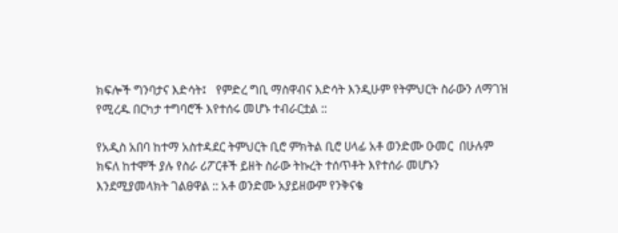ክፍሎች ግንባታና እድሳት፤   የምድረ ግቢ ማስዋብና እድሳት እንዲሁም የትምህርት ስራውን ለማገዝ የሚረዱ በርካታ ተግባሮች እየተሰሩ መሆኑ ተብራርቷል ::

የአዲስ አበባ ከተማ አስተዳደር ትምህርት ቢሮ ምክትል ቢሮ ሀላፊ አቶ ወንድሙ ዑመር  በሁሉም ክፍለ ከተሞች ያሉ የስራ ሪፖርቶች ይዘት ስራው ትኩረት ተሰጥቶት እየተሰራ መሆኑን እንደሚያመላክት ገልፀዋል :: አቶ ወንድሙ አያይዘውም የንቅናቄ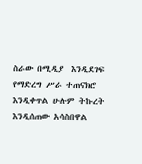ስራው በሚዲያ  እንዲደገፍ የማድረግ ሥራ ተጠናክሮ እንዲቀጥል ሁሉም ትኩረት እንዲሰጠው አሳስበዋል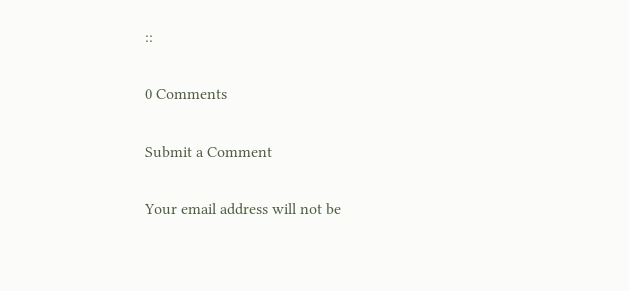::

0 Comments

Submit a Comment

Your email address will not be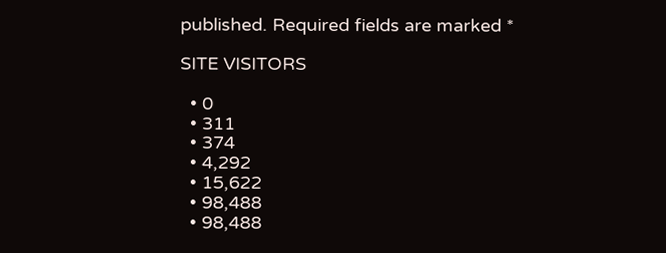published. Required fields are marked *

SITE VISITORS

  • 0
  • 311
  • 374
  • 4,292
  • 15,622
  • 98,488
  • 98,488